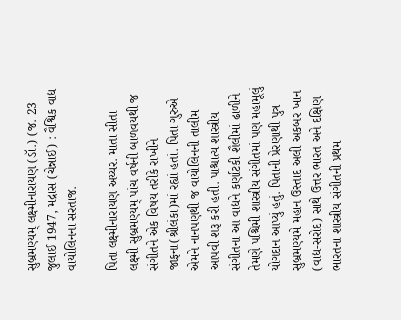સુબ્રમણ્યમ્ લક્ષ્મીનારાયણ (ડૉ.) (જ. 23 જુલાઈ 1947, મદ્રાસ (ચેન્નાઈ) : વૈશ્વિક વાદ્ય વાયોલિનના સરતાજ.

પિતા લક્ષ્મીનારાયણ અય્યર. માતા સીતા લક્ષ્મી સુબ્રમણ્યમ્ પાંચ વર્ષની બાળવયથી જ સંગીતને એક વિષય તરીકે રાખીને જાફના(શ્રીલંકા)માં રહ્યાં હતાં. પિતા ગુરુએ એમને નાનપણથી જ વાયોલિનની તાલીમ આપવી શરૂ કરી હતી. પાશ્ચાત્ય શાસ્ત્રીય સંગીતના આ વાદ્યને કર્ણાટકી શૈલીમાં ઢાળીને તેમણે પશ્ચિમી શાસ્ત્રીય સંગીતમાં પણ મહામૂલું યોગદાન આપ્યું હતું. પિતાની પ્રેરણાથી પુત્ર સુબ્રમણ્યમે મહાન ઉસ્તાદ અલી અકબર ખાન (વાદ્ય-સરોદ) સાથે ઉત્તર ભારત અને દક્ષિણ ભારતના શાસ્ત્રીય સંગીતની પ્રથમ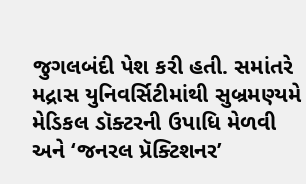જુગલબંદી પેશ કરી હતી. સમાંતરે મદ્રાસ યુનિવર્સિટીમાંથી સુબ્રમણ્યમે મેડિકલ ડૉક્ટરની ઉપાધિ મેળવી અને ‘જનરલ પ્રૅક્ટિશનર’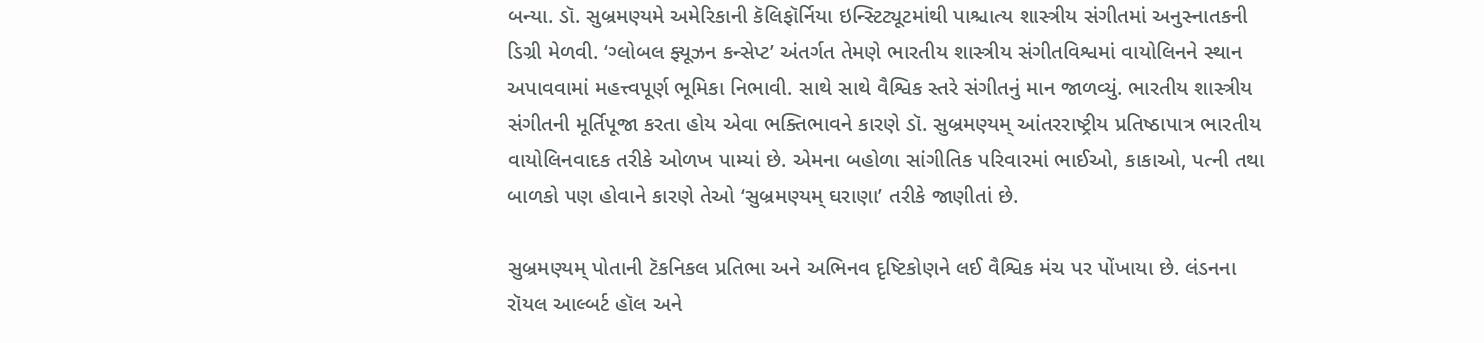બન્યા. ડૉ. સુબ્રમણ્યમે અમેરિકાની કૅલિફૉર્નિયા ઇન્સ્ટિટ્યૂટમાંથી પાશ્ચાત્ય શાસ્ત્રીય સંગીતમાં અનુસ્નાતકની ડિગ્રી મેળવી. ‘ગ્લોબલ ફ્યૂઝન કન્સેપ્ટ’ અંતર્ગત તેમણે ભારતીય શાસ્ત્રીય સંગીતવિશ્વમાં વાયોલિનને સ્થાન અપાવવામાં મહત્ત્વપૂર્ણ ભૂમિકા નિભાવી. સાથે સાથે વૈશ્વિક સ્તરે સંગીતનું માન જાળવ્યું. ભારતીય શાસ્ત્રીય સંગીતની મૂર્તિપૂજા કરતા હોય એવા ભક્તિભાવને કારણે ડૉ. સુબ્રમણ્યમ્ આંતરરાષ્ટ્રીય પ્રતિષ્ઠાપાત્ર ભારતીય વાયોલિનવાદક તરીકે ઓળખ પામ્યાં છે. એમના બહોળા સાંગીતિક પરિવારમાં ભાઈઓ, કાકાઓ, પત્ની તથા બાળકો પણ હોવાને કારણે તેઓ ‘સુબ્રમણ્યમ્ ઘરાણા’ તરીકે જાણીતાં છે.

સુબ્રમણ્યમ્ પોતાની ટૅકનિકલ પ્રતિભા અને અભિનવ દૃષ્ટિકોણને લઈ વૈશ્વિક મંચ પર પોંખાયા છે. લંડનના રૉયલ આલ્બર્ટ હૉલ અને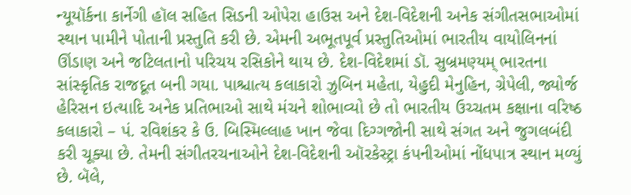ન્યૂયૉર્કના કાર્નેગી હૉલ સહિત સિડની ઓપેરા હાઉસ અને દેશ-વિદેશની અનેક સંગીતસભાઓમાં સ્થાન પામીને પોતાની પ્રસ્તુતિ કરી છે. એમની અભૂતપૂર્વ પ્રસ્તુતિઓમાં ભારતીય વાયોલિનનાં ઊંડાણ અને જટિલતાનો પરિચય રસિકોને થાય છે. દેશ-વિદેશમાં ડૉ. સુબ્રમણ્યમ્ ભારતના સાંસ્કૃતિક રાજદૂત બની ગયા. પાશ્ચાત્ય કલાકારો ઝુબિન મહેતા, યેહુદી મેનુહિન, ગ્રેપેલી, જ્યોર્જ હેરિસન ઇત્યાદિ અનેક પ્રતિભાઓ સાથે મંચને શોભાવ્યો છે તો ભારતીય ઉચ્ચતમ કક્ષાના વરિષ્ઠ કલાકારો – પં. રવિશંકર કે ઉ. બિસ્મિલ્લાહ ખાન જેવા દિગ્ગજોની સાથે સંગત અને જુગલબંદી કરી ચૂક્યા છે. તેમની સંગીતરચનાઓને દેશ-વિદેશની ઑરકેસ્ટ્રા કંપનીઓમાં નોંધપાત્ર સ્થાન મળ્યું છે. બૅલે,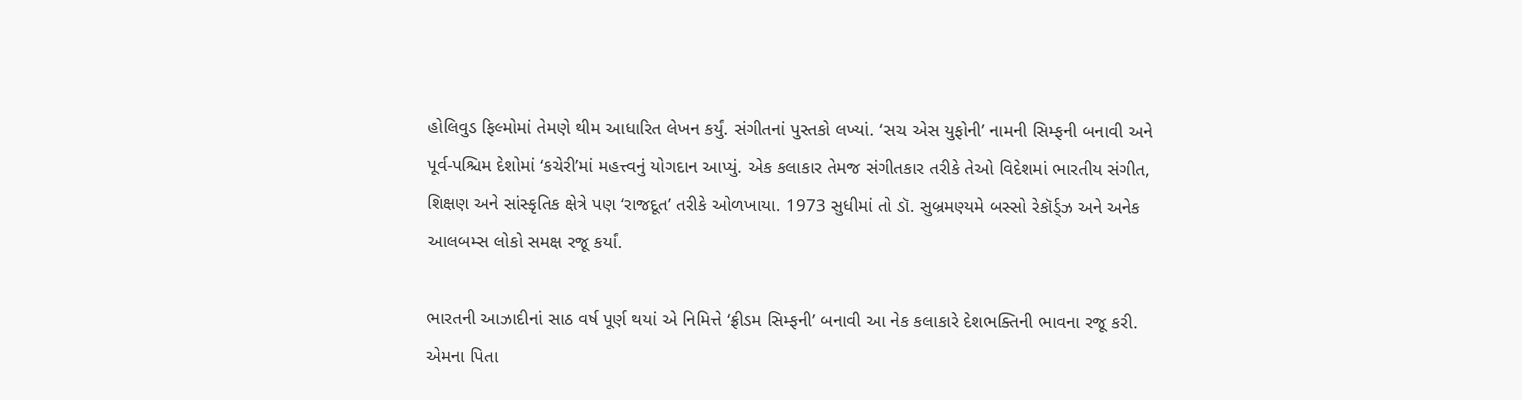હોલિવુડ ફિલ્મોમાં તેમણે થીમ આધારિત લેખન કર્યું. સંગીતનાં પુસ્તકો લખ્યાં. ‘સચ એસ યુફોની’ નામની સિમ્ફની બનાવી અને પૂર્વ-પશ્ચિમ દેશોમાં ‘કચેરી’માં મહત્ત્વનું યોગદાન આપ્યું. એક કલાકાર તેમજ સંગીતકાર તરીકે તેઓ વિદેશમાં ભારતીય સંગીત, શિક્ષણ અને સાંસ્કૃતિક ક્ષેત્રે પણ ‘રાજદૂત’ તરીકે ઓળખાયા. 1973 સુધીમાં તો ડૉ. સુબ્રમણ્યમે બસ્સો રેકૉર્ડ્ઝ અને અનેક આલબમ્સ લોકો સમક્ષ રજૂ કર્યાં.

ભારતની આઝાદીનાં સાઠ વર્ષ પૂર્ણ થયાં એ નિમિત્તે ‘ફ્રીડમ સિમ્ફની’ બનાવી આ નેક કલાકારે દેશભક્તિની ભાવના રજૂ કરી. એમના પિતા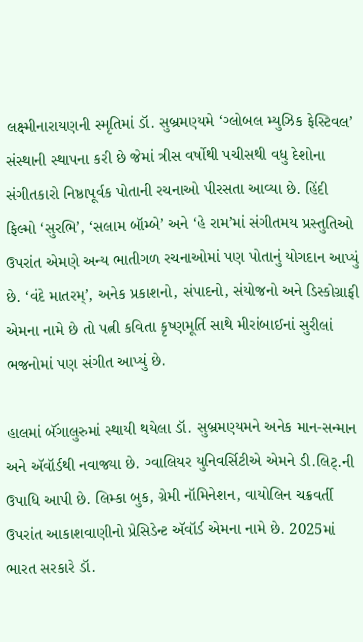લક્ષ્મીનારાયણની સ્મૃતિમાં ડૉ. સુબ્રમણ્યમે ‘ગ્લોબલ મ્યુઝિક ફેસ્ટિવલ’ સંસ્થાની સ્થાપના કરી છે જેમાં ત્રીસ વર્ષોથી પચીસથી વધુ દેશોના સંગીતકારો નિષ્ઠાપૂર્વક પોતાની રચનાઓ પીરસતા આવ્યા છે. હિંદી ફિલ્મો ‘સુરભિ’, ‘સલામ બૉમ્બે’ અને ‘હે રામ’માં સંગીતમય પ્રસ્તુતિઓ ઉપરાંત એમણે અન્ય ભાતીગળ રચનાઓમાં પણ પોતાનું યોગદાન આપ્યું છે. ‘વંદે માતરમ્’, અનેક પ્રકાશનો, સંપાદનો, સંયોજનો અને ડિસ્કોગ્રાફી એમના નામે છે તો પત્ની કવિતા કૃષ્ણમૂર્તિ સાથે મીરાંબાઈનાં સુરીલાં ભજનોમાં પણ સંગીત આપ્યું છે.

હાલમાં બૅંગાલુરુમાં સ્થાયી થયેલા ડૉ. સુબ્રમણ્યમને અનેક માન-સન્માન અને ઍવૉર્ડથી નવાજ્યા છે. ગ્વાલિયર યુનિવર્સિટીએ એમને ડી.લિટ્.ની ઉપાધિ આપી છે. લિમ્કા બુક, ગ્રેમી નૉમિનેશન, વાયોલિન ચક્રવર્તી ઉપરાંત આકાશવાણીનો પ્રેસિડેન્ટ ઍવૉર્ડ એમના નામે છે. 2025માં ભારત સરકારે ડૉ.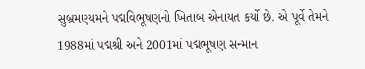સુબ્રમણ્યમને પદ્મવિભૂષણનો ખિતાબ એનાયત કર્યો છે. એ પૂર્વે તેમને 1988માં પદ્મશ્રી અને 2001માં પદ્મભૂષણ સન્માન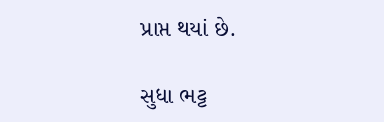પ્રાપ્ત થયાં છે.

સુધા ભટ્ટ